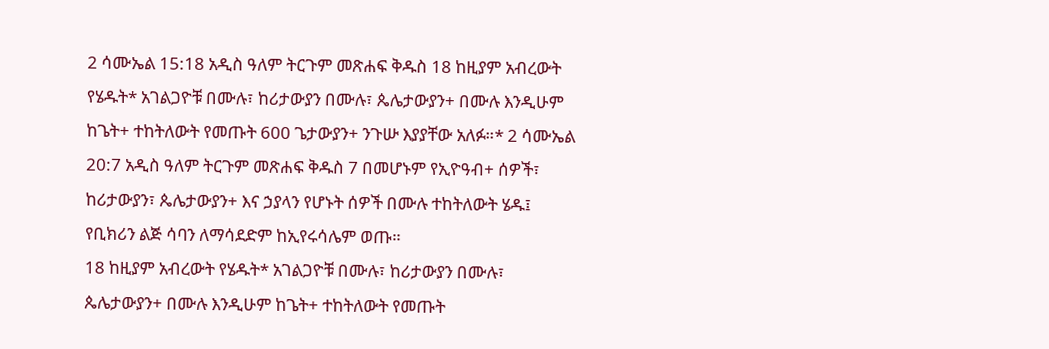2 ሳሙኤል 15:18 አዲስ ዓለም ትርጉም መጽሐፍ ቅዱስ 18 ከዚያም አብረውት የሄዱት* አገልጋዮቹ በሙሉ፣ ከሪታውያን በሙሉ፣ ጴሌታውያን+ በሙሉ እንዲሁም ከጌት+ ተከትለውት የመጡት 600 ጌታውያን+ ንጉሡ እያያቸው አለፉ።* 2 ሳሙኤል 20:7 አዲስ ዓለም ትርጉም መጽሐፍ ቅዱስ 7 በመሆኑም የኢዮዓብ+ ሰዎች፣ ከሪታውያን፣ ጴሌታውያን+ እና ኃያላን የሆኑት ሰዎች በሙሉ ተከትለውት ሄዱ፤ የቢክሪን ልጅ ሳባን ለማሳደድም ከኢየሩሳሌም ወጡ።
18 ከዚያም አብረውት የሄዱት* አገልጋዮቹ በሙሉ፣ ከሪታውያን በሙሉ፣ ጴሌታውያን+ በሙሉ እንዲሁም ከጌት+ ተከትለውት የመጡት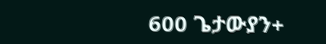600 ጌታውያን+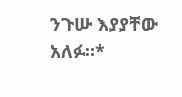ንጉሡ እያያቸው አለፉ።*